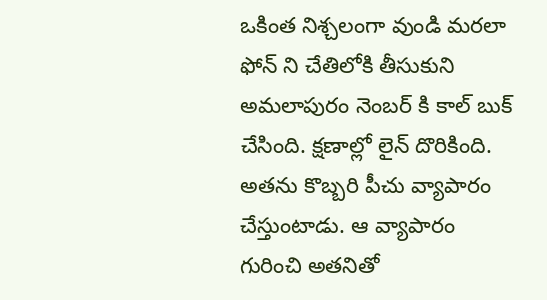ఒకింత నిశ్చలంగా వుండి మరలా ఫోన్ ని చేతిలోకి తీసుకుని అమలాపురం నెంబర్ కి కాల్ బుక్ చేసింది. క్షణాల్లో లైన్ దొరికింది.
అతను కొబ్బరి పీచు వ్యాపారం చేస్తుంటాడు. ఆ వ్యాపారం గురించి అతనితో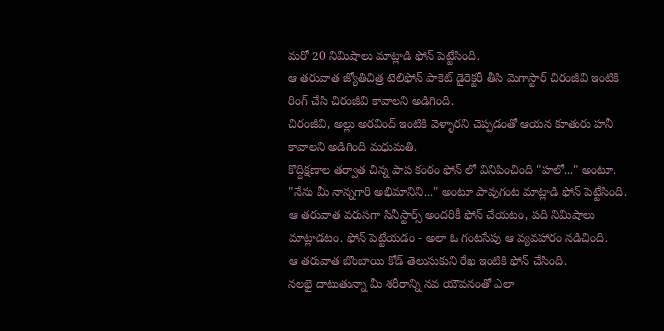మరో 20 నిమిషాలు మాట్లాడి ఫోన్ పెట్టేసింది.
ఆ తరువాత జ్యోతిచిత్ర టెలిఫోన్ పాకెట్ డైరెక్టరీ తీసి మెగాస్టార్ చిరంజీవి ఇంటికి రింగ్ చేసి చిరంజీవి కావాలని అడిగింది.
చిరంజీవి, అల్లు అరవింద్ ఇంటికి వెళ్ళారని చెప్పడంతో ఆయన కూతురు హనీ కావాలని అడిగింది మధుమతి.
కొద్దిక్షణాల తర్వాత చిన్న పాప కంఠం ఫోన్ లో వినిపించింది "హలో..." అంటూ.
"నేను మీ నాన్నగారి అభిమానిని..." అంటూ పావుగంట మాట్లాడి ఫోన్ పెట్టేసింది.
ఆ తరువాత వరుసగా సినీస్టార్స్ అందరికీ ఫోన్ చేయటం, పది నిమిషాలు మాట్లాడటం. ఫోన్ పెట్టేయడం - అలా ఓ గంటసేపు ఆ వ్యవహారం నడిచింది.
ఆ తరువాత బొంబాయి కోడ్ తెలుసుకుని రేఖ ఇంటికి ఫోన్ చేసింది.
నలభై దాటుతున్నా మీ శరీరాన్ని నవ యౌవనంతో ఎలా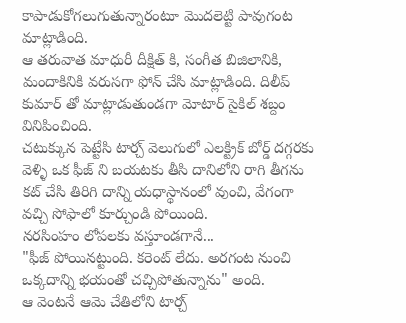కాపాడుకోగలుగుతున్నారంటూ మొదలెట్టి పావుగంట మాట్లాడింది.
ఆ తరువాత మాధురీ దీక్షిత్ కి, సంగీత బిజిలానికి, మందాకినికి వరుసగా ఫోన్ చేసి మాట్లాడింది. దిలీప్ కుమార్ తో మాట్లాడుతుండగా మోటార్ సైకిల్ శబ్దం వినిపించింది.
చటుక్కున పెట్టేసి టార్చ్ వెలుగులో ఎలక్ట్రిక్ బోర్డ్ దగ్గరకు వెళ్ళి ఒక ఫీజ్ ని బయటకు తీసి దానిలోని రాగి తీగను కట్ చేసి తిరిగి దాన్ని యధాస్థానంలో వుంచి, వేగంగా వచ్చి సోఫాలో కూర్చుండి పోయింది.
నరసింహం లోపలకు వస్తూండగానే...
"ఫీజ్ పోయినట్టుంది. కరెంట్ లేదు. అరగంట నుంచి ఒక్కదాన్ని భయంతో చచ్చిపోతున్నాను" అంది.
ఆ వెంటనే ఆమె చేతిలోని టార్చ్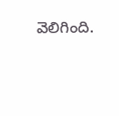వెలిగింది.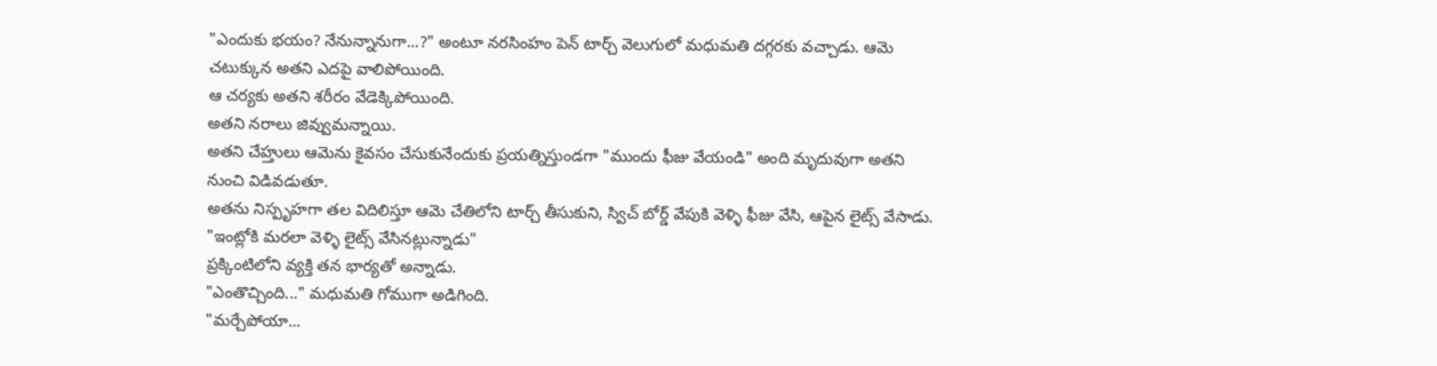"ఎందుకు భయం? నేనున్నానుగా...?" అంటూ నరసింహం పెన్ టార్చ్ వెలుగులో మధుమతి దగ్గరకు వచ్చాడు. ఆమె చటుక్కున అతని ఎదపై వాలిపోయింది.
ఆ చర్యకు అతని శరీరం వేడెక్కిపోయింది.
అతని నరాలు జివ్వుమన్నాయి.
అతని చేహ్తులు ఆమెను కైవసం చేసుకునేందుకు ప్రయత్నిస్తుండగా "ముందు ఫీజు వేయండి" అంది మృదువుగా అతని నుంచి విడివడుతూ.
అతను నిస్పృహగా తల విదిలిస్తూ ఆమె చేతిలోని టార్చ్ తీసుకుని, స్విచ్ బోర్డ్ వేపుకి వెళ్ళి ఫీజు వేసి, ఆపైన లైట్స్ వేసాడు.
"ఇంట్లోకి మరలా వెళ్ళి లైట్స్ వేసినట్లున్నాడు"
ప్రక్కింటిలోని వ్యక్తి తన భార్యతో అన్నాడు.
"ఎంతొచ్చింది..." మధుమతి గోముగా అడిగింది.
"మర్చేపోయా...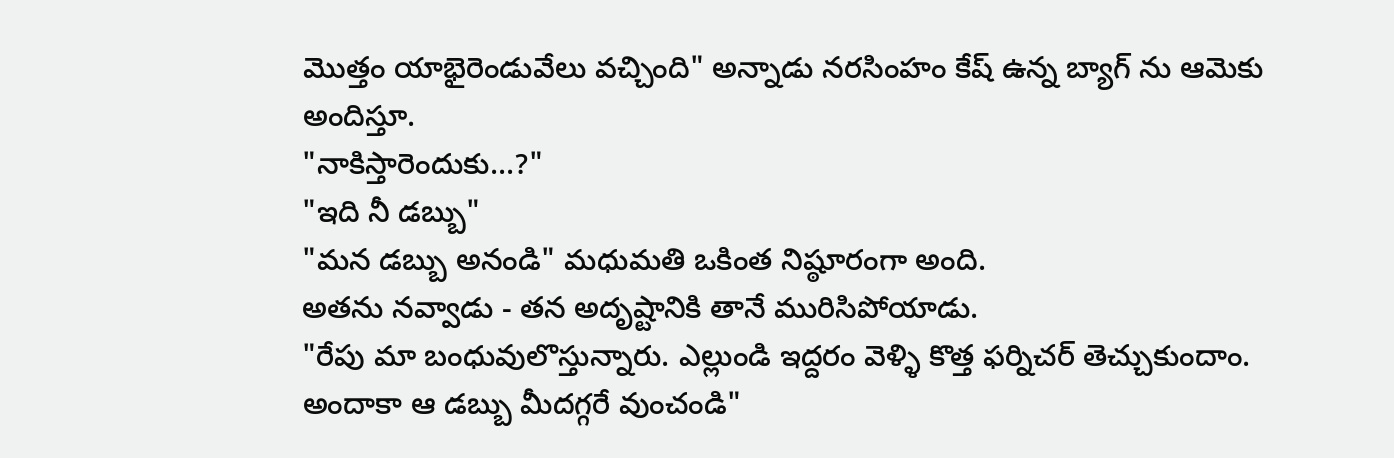మొత్తం యాభైరెండువేలు వచ్చింది" అన్నాడు నరసింహం కేష్ ఉన్న బ్యాగ్ ను ఆమెకు అందిస్తూ.
"నాకిస్తారెందుకు...?"
"ఇది నీ డబ్బు"
"మన డబ్బు అనండి" మధుమతి ఒకింత నిష్ఠూరంగా అంది.
అతను నవ్వాడు - తన అదృష్టానికి తానే మురిసిపోయాడు.
"రేపు మా బంధువులొస్తున్నారు. ఎల్లుండి ఇద్దరం వెళ్ళి కొత్త ఫర్నిచర్ తెచ్చుకుందాం. అందాకా ఆ డబ్బు మీదగ్గరే వుంచండి"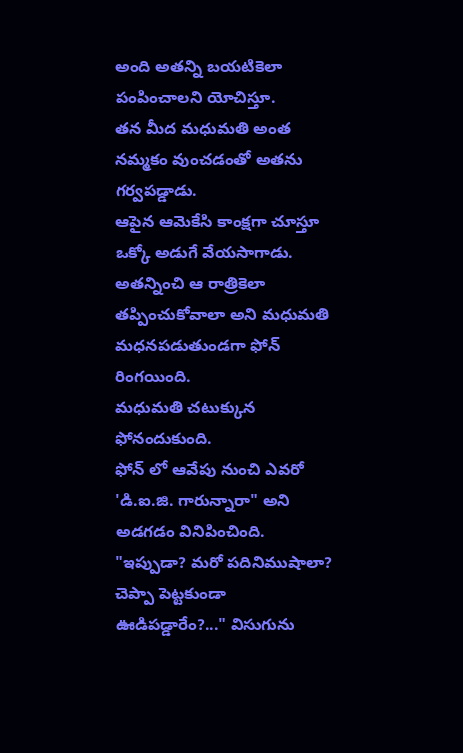అంది అతన్ని బయటికెలా పంపించాలని యోచిస్తూ.
తన మీద మధుమతి అంత నమ్మకం వుంచడంతో అతను గర్వపడ్డాడు.
ఆపైన ఆమెకేసి కాంక్షగా చూస్తూ ఒక్కో అడుగే వేయసాగాడు.
అతన్నించి ఆ రాత్రికెలా తప్పించుకోవాలా అని మధుమతి మధనపడుతుండగా ఫోన్ రింగయింది.
మధుమతి చటుక్కున ఫోనందుకుంది.
ఫోన్ లో ఆవేపు నుంచి ఎవరో 'డి.ఐ.జి. గారున్నారా" అని అడగడం వినిపించింది.
"ఇప్పుడా? మరో పదినిముషాలా? చెప్పా పెట్టకుండా ఊడిపడ్డారేం?..." విసుగును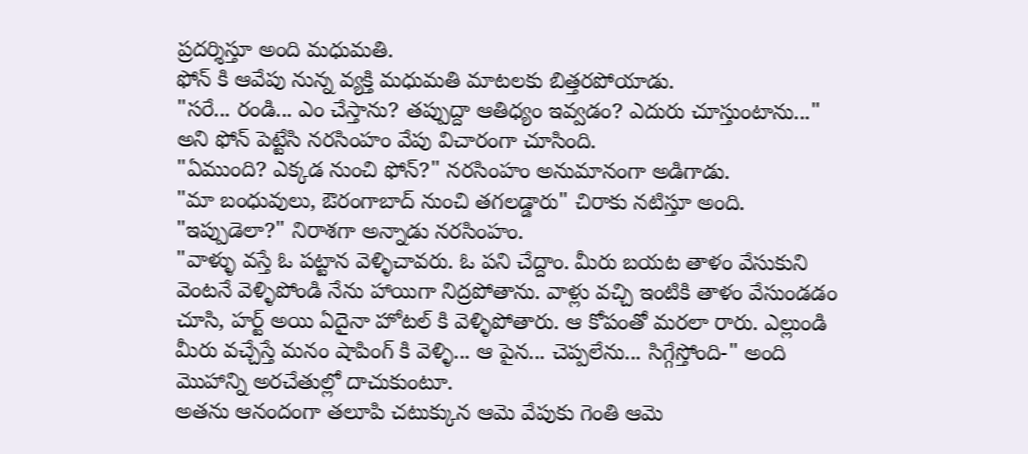ప్రదర్శిస్తూ అంది మధుమతి.
ఫోన్ కి ఆవేపు నున్న వ్యక్తి మధుమతి మాటలకు బిత్తరపోయాడు.
"సరే... రండి... ఎం చేస్తాను? తప్పుద్దా ఆతిధ్యం ఇవ్వడం? ఎదురు చూస్తుంటాను..." అని ఫోన్ పెట్టేసి నరసింహం వేపు విచారంగా చూసింది.
"ఏముంది? ఎక్కడ నుంచి ఫోన్?" నరసింహం అనుమానంగా అడిగాడు.
"మా బంధువులు, ఔరంగాబాద్ నుంచి తగలడ్డారు" చిరాకు నటిస్తూ అంది.
"ఇప్పుడెలా?" నిరాశగా అన్నాడు నరసింహం.
"వాళ్ళు వస్తే ఓ పట్టాన వెళ్ళిచావరు. ఓ పని చేద్దాం. మీరు బయట తాళం వేసుకుని వెంటనే వెళ్ళిపోండి నేను హాయిగా నిద్రపోతాను. వాళ్లు వచ్చి ఇంటికి తాళం వేసుండడం చూసి, హర్ట్ అయి ఏదైనా హోటల్ కి వెళ్ళిపోతారు. ఆ కోపంతో మరలా రారు. ఎల్లుండి మీరు వచ్చేస్తే మనం షాపింగ్ కి వెళ్ళి... ఆ పైన... చెప్పలేను... సిగ్గేస్తోంది-" అంది మొహాన్ని అరచేతుల్లో దాచుకుంటూ.
అతను ఆనందంగా తలూపి చటుక్కున ఆమె వేపుకు గెంతి ఆమె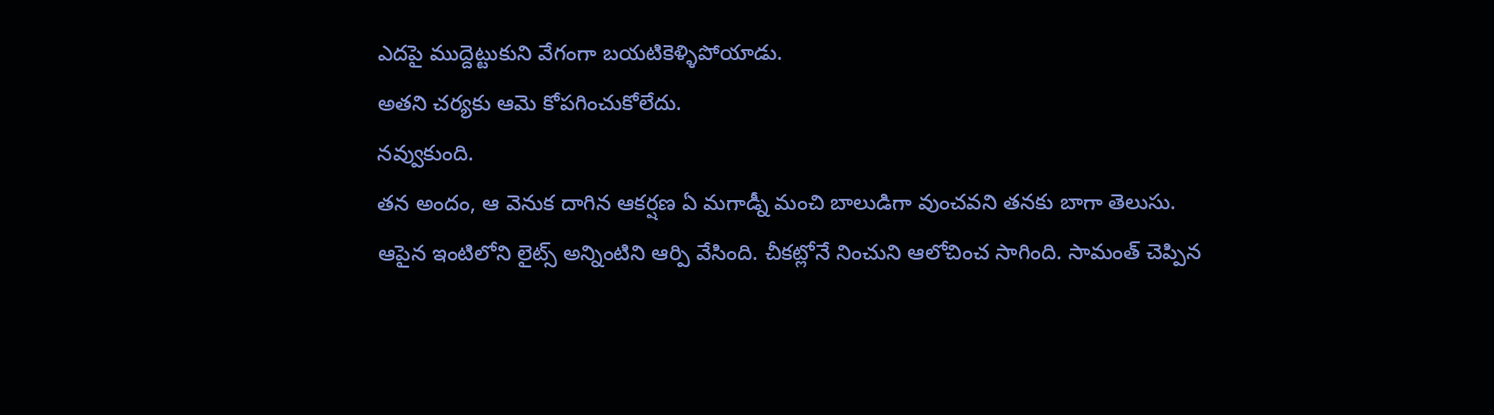ఎదపై ముద్దెట్టుకుని వేగంగా బయటికెళ్ళిపోయాడు.
అతని చర్యకు ఆమె కోపగించుకోలేదు.
నవ్వుకుంది.
తన అందం, ఆ వెనుక దాగిన ఆకర్షణ ఏ మగాడ్నీ మంచి బాలుడిగా వుంచవని తనకు బాగా తెలుసు.
ఆపైన ఇంటిలోని లైట్స్ అన్నింటిని ఆర్పి వేసింది. చీకట్లోనే నించుని ఆలోచించ సాగింది. సామంత్ చెప్పిన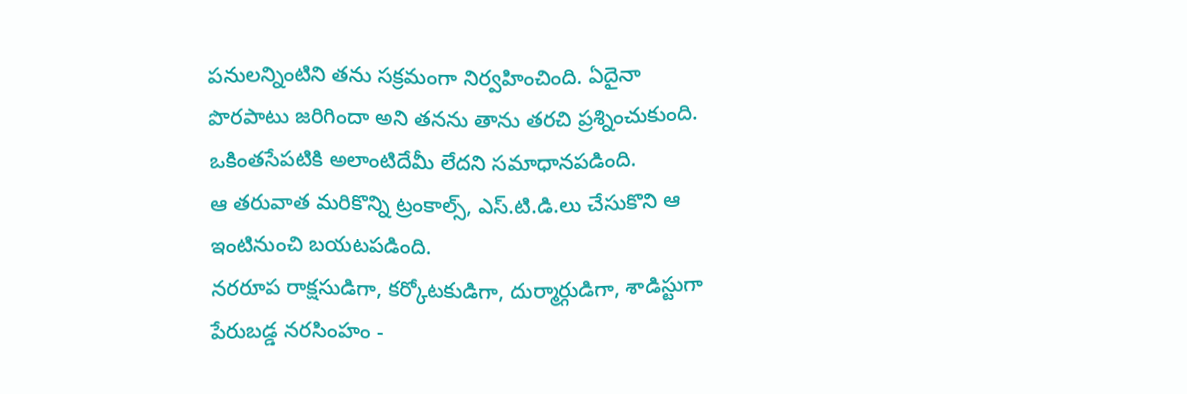పనులన్నింటిని తను సక్రమంగా నిర్వహించింది. ఏదైనా పొరపాటు జరిగిందా అని తనను తాను తరచి ప్రశ్నించుకుంది. ఒకింతసేపటికి అలాంటిదేమీ లేదని సమాధానపడింది.
ఆ తరువాత మరికొన్ని ట్రంకాల్స్, ఎస్.టి.డి.లు చేసుకొని ఆ ఇంటినుంచి బయటపడింది.
నరరూప రాక్షసుడిగా, కర్కోటకుడిగా, దుర్మార్గుడిగా, శాడిస్టుగా పేరుబడ్డ నరసింహం -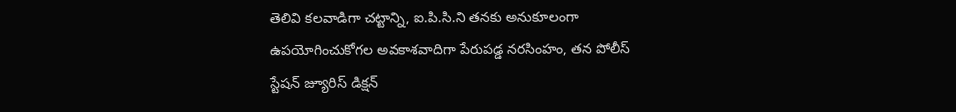తెలివి కలవాడిగా చట్టాన్ని, ఐ.పి.సి.ని తనకు అనుకూలంగా ఉపయోగించుకోగల అవకాశవాదిగా పేరుపడ్డ నరసింహం, తన పోలీస్ స్టేషన్ జ్యూరిస్ డిక్షన్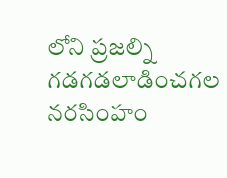లోని ప్రజల్ని గడగడలాడించగల నరసింహం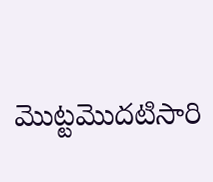మొట్టమొదటిసారి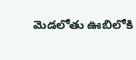మెడలోతు ఊబిలోకి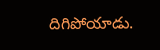దిగిపోయాడు.